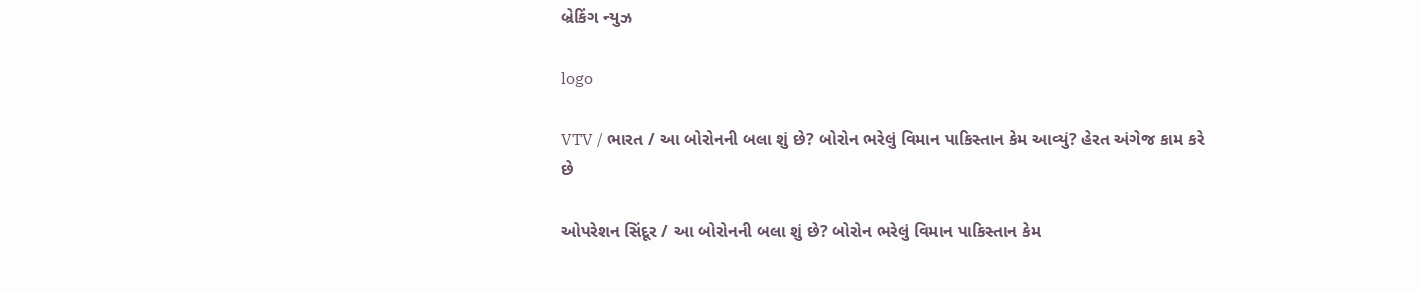બ્રેકિંગ ન્યુઝ

logo

VTV / ભારત / આ બોરોનની બલા શું છે? બોરોન ભરેલું વિમાન પાકિસ્તાન કેમ આવ્યું? હેરત અંગેજ કામ કરે છે

ઓપરેશન સિંદૂર / આ બોરોનની બલા શું છે? બોરોન ભરેલું વિમાન પાકિસ્તાન કેમ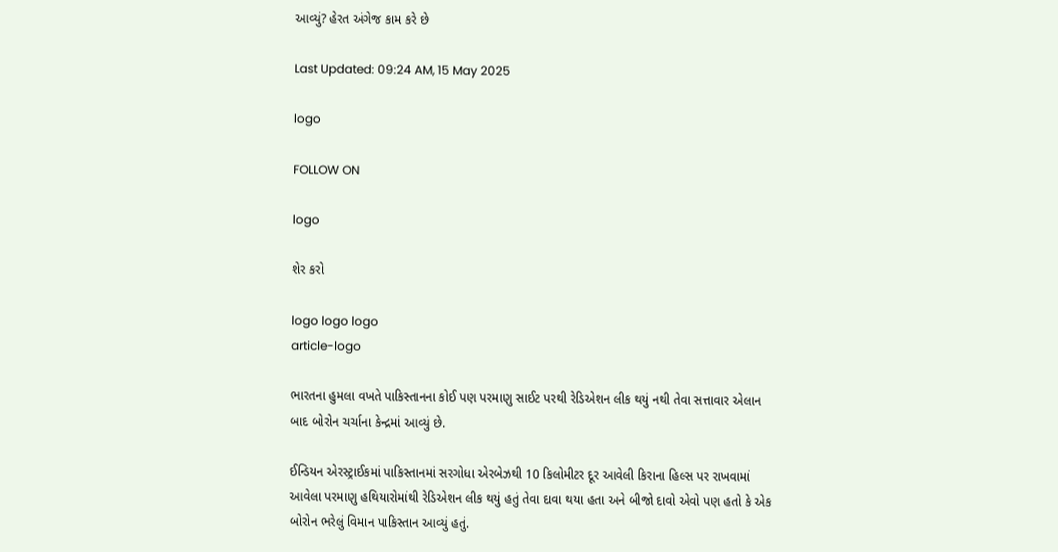આવ્યું? હેરત અંગેજ કામ કરે છે

Last Updated: 09:24 AM, 15 May 2025

logo

FOLLOW ON

logo

શેર કરો

logo logo logo
article-logo

ભારતના હુમલા વખતે પાકિસ્તાનના કોઈ પણ પરમાણુ સાઈટ પરથી રેડિએશન લીક થયું નથી તેવા સત્તાવાર એલાન બાદ બોરોન ચર્ચાના કેન્દ્રમાં આવ્યું છે.

ઈન્ડિયન એરસ્ટ્રાઈકમાં પાકિસ્તાનમાં સરગોધા એરબેઝથી 10 કિલોમીટર દૂર આવેલી કિરાના હિલ્સ પર રાખવામાં આવેલા પરમાણુ હથિયારોમાંથી રેડિએશન લીક થયું હતું તેવા દાવા થયા હતા અને બીજો દાવો એવો પણ હતો કે એક બોરોન ભરેલું વિમાન પાકિસ્તાન આવ્યું હતું.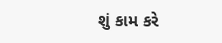શું કામ કરે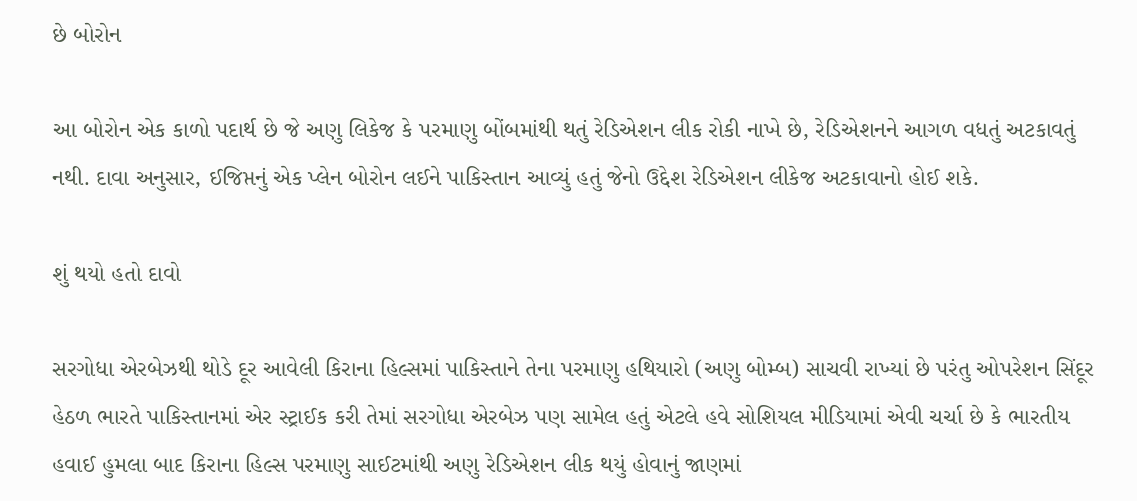છે બોરોન

આ બોરોન એક કાળો પદાર્થ છે જે અણુ લિકેજ કે પરમાણુ બોંબમાંથી થતું રેડિએશન લીક રોકી નાખે છે, રેડિએશનને આગળ વધતું અટકાવતું નથી. દાવા અનુસાર, ઈજિપ્તનું એક પ્લેન બોરોન લઈને પાકિસ્તાન આવ્યું હતું જેનો ઉદ્દેશ રેડિએશન લીકેજ અટકાવાનો હોઈ શકે.

શું થયો હતો દાવો

સરગોધા એરબેઝથી થોડે દૂર આવેલી કિરાના હિલ્સમાં પાકિસ્તાને તેના પરમાણુ હથિયારો (અણુ બોમ્બ) સાચવી રાખ્યાં છે પરંતુ ઓપરેશન સિંદૂર હેઠળ ભારતે પાકિસ્તાનમાં એર સ્ટ્રાઈક કરી તેમાં સરગોધા એરબેઝ પણ સામેલ હતું એટલે હવે સોશિયલ મીડિયામાં એવી ચર્ચા છે કે ભારતીય હવાઈ હુમલા બાદ કિરાના હિલ્સ પરમાણુ સાઈટમાંથી અણુ રેડિએશન લીક થયું હોવાનું જાણમાં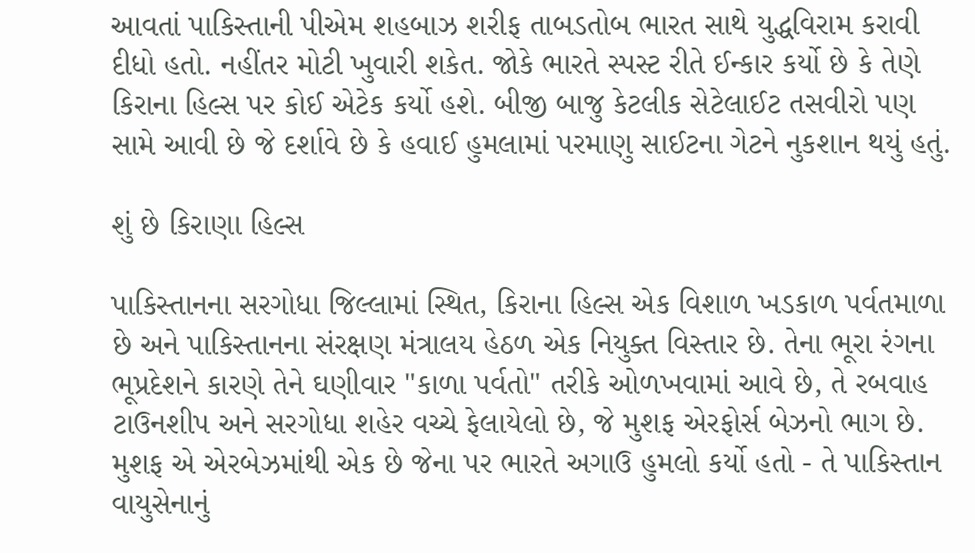આવતાં પાકિસ્તાની પીએમ શહબાઝ શરીફ તાબડતોબ ભારત સાથે યુદ્ધવિરામ કરાવી દીધો હતો. નહીંતર મોટી ખુવારી શકેત. જોકે ભારતે સ્પસ્ટ રીતે ઈન્કાર કર્યો છે કે તેણે કિરાના હિલ્સ પર કોઈ એટેક કર્યો હશે. બીજી બાજુ કેટલીક સેટેલાઈટ તસવીરો પણ સામે આવી છે જે દર્શાવે છે કે હવાઈ હુમલામાં પરમાણુ સાઈટના ગેટને નુકશાન થયું હતું.

શું છે કિરાણા હિલ્સ

પાકિસ્તાનના સરગોધા જિલ્લામાં સ્થિત, કિરાના હિલ્સ એક વિશાળ ખડકાળ પર્વતમાળા છે અને પાકિસ્તાનના સંરક્ષણ મંત્રાલય હેઠળ એક નિયુક્ત વિસ્તાર છે. તેના ભૂરા રંગના ભૂપ્રદેશને કારણે તેને ઘણીવાર "કાળા પર્વતો" તરીકે ઓળખવામાં આવે છે, તે રબવાહ ટાઉનશીપ અને સરગોધા શહેર વચ્ચે ફેલાયેલો છે, જે મુશફ એરફોર્સ બેઝનો ભાગ છે. મુશફ એ એરબેઝમાંથી એક છે જેના પર ભારતે અગાઉ હુમલો કર્યો હતો - તે પાકિસ્તાન વાયુસેનાનું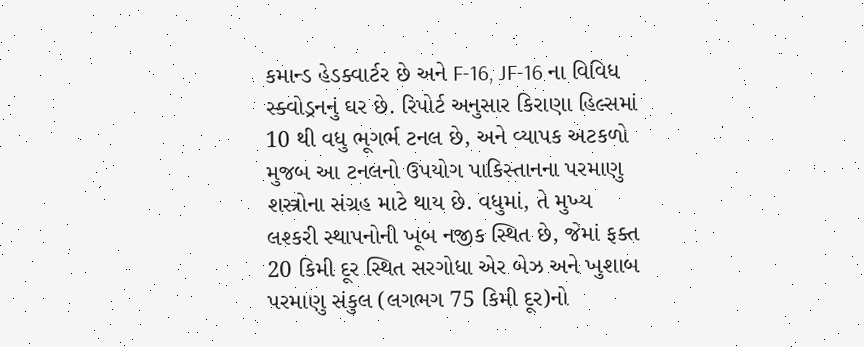કમાન્ડ હેડક્વાર્ટર છે અને F-16, JF-16 ના વિવિધ સ્ક્વોડ્રનનું ઘર છે. રિપોર્ટ અનુસાર કિરાણા હિલ્સમાં 10 થી વધુ ભૂગર્ભ ટનલ છે, અને વ્યાપક અટકળો મુજબ આ ટનલનો ઉપયોગ પાકિસ્તાનના પરમાણુ શસ્ત્રોના સંગ્રહ માટે થાય છે. વધુમાં, તે મુખ્ય લશ્કરી સ્થાપનોની ખૂબ નજીક સ્થિત છે, જેમાં ફક્ત 20 કિમી દૂર સ્થિત સરગોધા એર બેઝ અને ખુશાબ પરમાણુ સંકુલ (લગભગ 75 કિમી દૂર)નો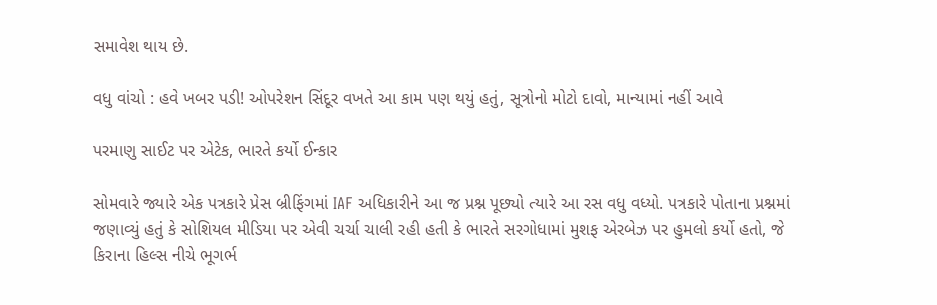સમાવેશ થાય છે.

વધુ વાંચો : હવે ખબર પડી! ઓપરેશન સિંદૂર વખતે આ કામ પણ થયું હતું, સૂત્રોનો મોટો દાવો, માન્યામાં નહીં આવે

પરમાણુ સાઈટ પર એટેક, ભારતે કર્યો ઈન્કાર

સોમવારે જ્યારે એક પત્રકારે પ્રેસ બ્રીફિંગમાં IAF અધિકારીને આ જ પ્રશ્ન પૂછ્યો ત્યારે આ રસ વધુ વધ્યો. પત્રકારે પોતાના પ્રશ્નમાં જણાવ્યું હતું કે સોશિયલ મીડિયા પર એવી ચર્ચા ચાલી રહી હતી કે ભારતે સરગોધામાં મુશફ એરબેઝ પર હુમલો કર્યો હતો, જે કિરાના હિલ્સ નીચે ભૂગર્ભ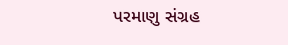પરમાણુ સંગ્રહ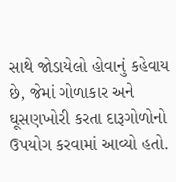સાથે જોડાયેલો હોવાનું કહેવાય છે, જેમાં ગોળાકાર અને ઘૂસણખોરી કરતા દારૂગોળોનો ઉપયોગ કરવામાં આવ્યો હતો.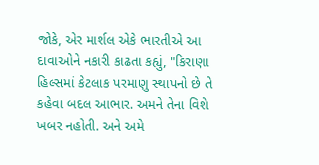જોકે, એર માર્શલ એકે ભારતીએ આ દાવાઓને નકારી કાઢતા કહ્યું, "કિરાણા હિલ્સમાં કેટલાક પરમાણુ સ્થાપનો છે તે કહેવા બદલ આભાર. અમને તેના વિશે ખબર નહોતી. અને અમે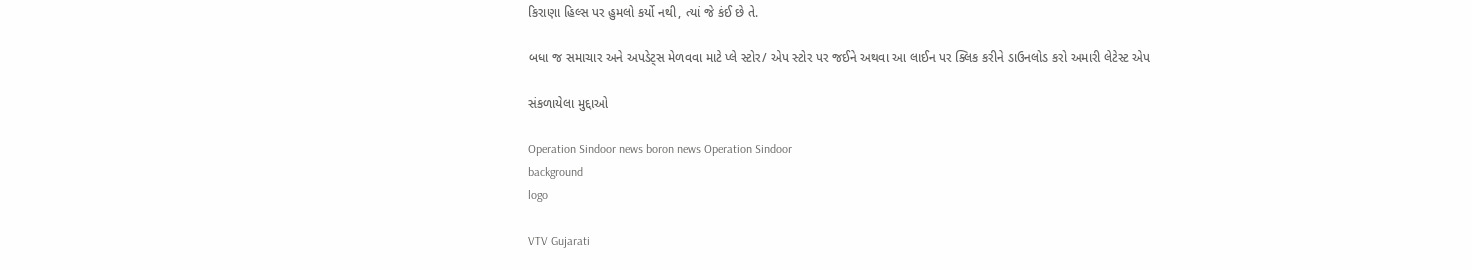કિરાણા હિલ્સ પર હુમલો કર્યો નથી, ત્યાં જે કંઈ છે તે.

બધા જ સમાચાર અને અપડેટ્સ મેળવવા માટે પ્લે સ્ટોર/ એપ સ્ટોર પર જઈને અથવા આ લાઈન પર ક્લિક કરીને ડાઉનલોડ કરો અમારી લેટેસ્ટ એપ

સંકળાયેલા મુદ્દાઓ

Operation Sindoor news boron news Operation Sindoor
background
logo

VTV Gujarati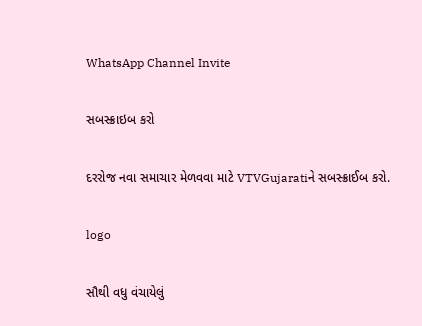WhatsApp Channel Invite

સબસ્ક્રાઇબ કરો

દરરોજ નવા સમાચાર મેળવવા માટે VTVGujaratiને સબસ્ક્રાઈબ કરો.

logo

સૌથી વધુ વંચાયેલું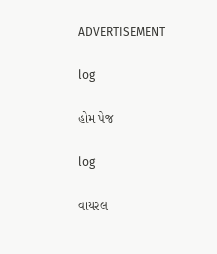ADVERTISEMENT

log

હોમ પેજ

log

વાયરલ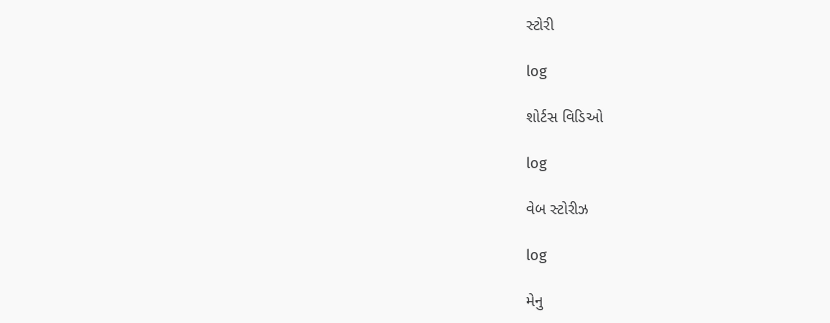સ્ટોરી

log

શોર્ટસ વિડિઓ

log

વેબ સ્ટોરીઝ

log

મેનુ